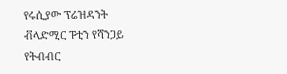የሩሲያው ፕሬዝዳንት ቭላድሚር ፑቲን የሻንጋይ የትብብር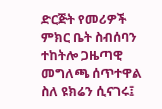ድርጅት የመሪዎች ምክር ቤት ስብሰባን ተከትሎ ጋዜጣዊ መግለጫ ሰጥተዋል
ስለ ዩክሬን ሲናገሩ፤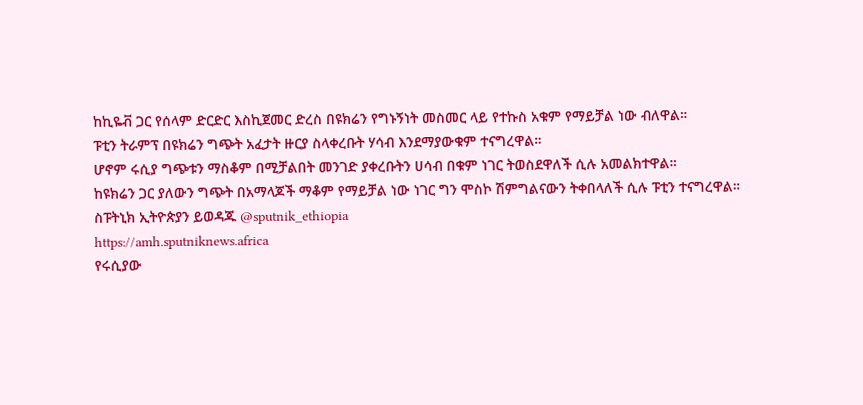ከኪዬቭ ጋር የሰላም ድርድር እስኪጀመር ድረስ በዩክሬን የግኑኝነት መስመር ላይ የተኩስ አቁም የማይቻል ነው ብለዋል።
ፑቲን ትራምፕ በዩክሬን ግጭት አፈታት ዙርያ ስላቀረቡት ሃሳብ እንደማያውቁም ተናግረዋል።
ሆኖም ሩሲያ ግጭቱን ማስቆም በሚቻልበት መንገድ ያቀረቡትን ሀሳብ በቁም ነገር ትወስደዋለች ሲሉ አመልክተዋል።
ከዩክሬን ጋር ያለውን ግጭት በአማላጆች ማቆም የማይቻል ነው ነገር ግን ሞስኮ ሽምግልናውን ትቀበላለች ሲሉ ፑቲን ተናግረዋል።
ስፑትኒክ ኢትዮጵያን ይወዳጁ @sputnik_ethiopia
https://amh.sputniknews.africa
የሩሲያው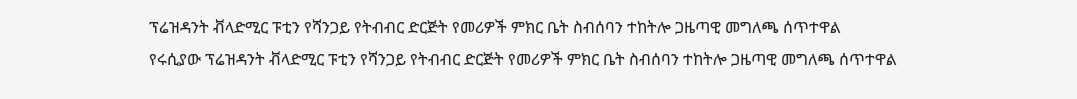ፕሬዝዳንት ቭላድሚር ፑቲን የሻንጋይ የትብብር ድርጅት የመሪዎች ምክር ቤት ስብሰባን ተከትሎ ጋዜጣዊ መግለጫ ሰጥተዋል
የሩሲያው ፕሬዝዳንት ቭላድሚር ፑቲን የሻንጋይ የትብብር ድርጅት የመሪዎች ምክር ቤት ስብሰባን ተከትሎ ጋዜጣዊ መግለጫ ሰጥተዋል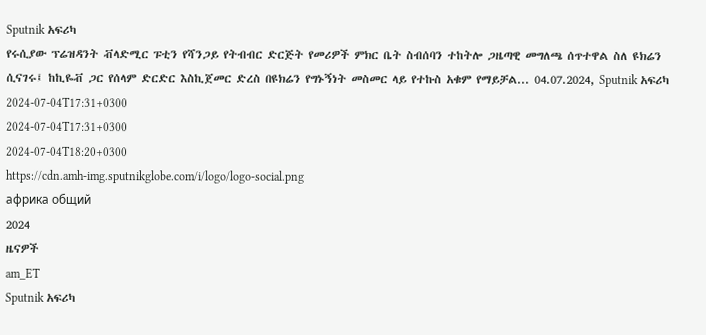Sputnik አፍሪካ
የሩሲያው ፕሬዝዳንት ቭላድሚር ፑቲን የሻንጋይ የትብብር ድርጅት የመሪዎች ምክር ቤት ስብሰባን ተከትሎ ጋዜጣዊ መግለጫ ሰጥተዋል ስለ ዩክሬን ሲናገሩ፤ ከኪዬቭ ጋር የሰላም ድርድር እስኪጀመር ድረስ በዩክሬን የግኑኝነት መስመር ላይ የተኩስ አቁም የማይቻል... 04.07.2024, Sputnik አፍሪካ
2024-07-04T17:31+0300
2024-07-04T17:31+0300
2024-07-04T18:20+0300
https://cdn.amh-img.sputnikglobe.com/i/logo/logo-social.png
африка общий
2024
ዜናዎች
am_ET
Sputnik አፍሪካ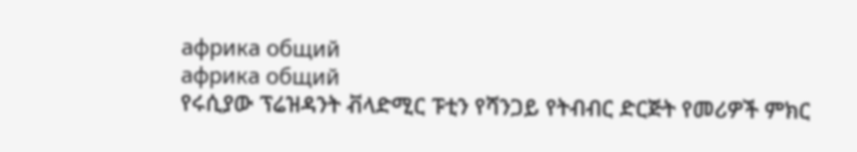африка общий
африка общий
የሩሲያው ፕሬዝዳንት ቭላድሚር ፑቲን የሻንጋይ የትብብር ድርጅት የመሪዎች ምክር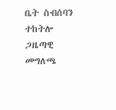ቤት ስብሰባን ተከትሎ ጋዜጣዊ መግለጫ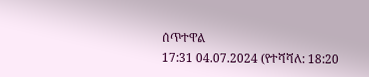ሰጥተዋል
17:31 04.07.2024 (የተሻሻለ: 18:20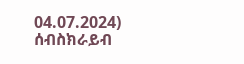04.07.2024)
ሰብስክራይብ